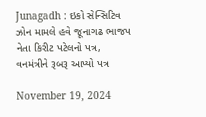Junagadh : ઇકો સેન્સિટિવ ઝોન મામલે હવે જૂનાગઢ ભાજપ નેતા કિરીટ પટેલનો પત્ર, વનમંત્રીને રૂબરૂ આપ્યો પત્ર

November 19, 2024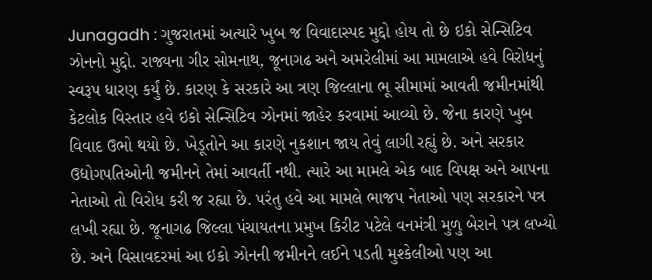Junagadh : ગુજરાતમાં અત્યારે ખુબ જ વિવાદાસ્પદ મુદ્દો હોય તો છે ઇકો સેન્સિટિવ ઝોનનો મુદ્દો. રાજ્યના ગીર સોમનાથ, જૂનાગઢ અને અમરેલીમાં આ મામલાએ હવે વિરોધનું સ્વરૂપ ધારણ કર્યું છે. કારણ કે સરકારે આ ત્રણ જિલ્લાના ભૂ સીમામાં આવતી જમીનમાંથી કેટલોક વિસ્તાર હવે ઇકો સેન્સિટિવ ઝોનમાં જાહેર કરવામાં આવ્યો છે. જેના કારણે ખુબ વિવાદ ઉભો થયો છે. ખેડૂતોને આ કારણે નુકશાન જાય તેવું લાગી રહ્યું છે. અને સરકાર ઉદ્યોગપતિઓની જમીનને તેમાં આવર્તી નથી. ત્યારે આ મામલે એક બાદ વિપક્ષ અને આપના નેતાઓ તો વિરોધ કરી જ રહ્યા છે. પરંતુ હવે આ મામલે ભાજપ નેતાઓ પણ સરકારને પત્ર લખી રહ્યા છે. જૂનાગઢ જિલ્લા પંચાયતના પ્રમુખ કિરીટ પટેલે વનમંત્રી મુળુ બેરાને પત્ર લખ્યો છે. અને વિસાવદરમાં આ ઇકો ઝોનની જમીનને લઈને પડતી મુશ્કેલીઓ પણ આ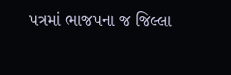પત્રમાં ભાજપના જ જિલ્લા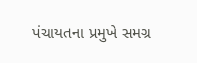પંચાયતના પ્રમુખે સમગ્ર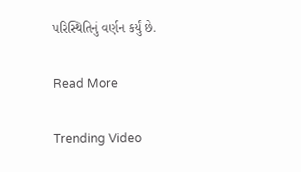પરિસ્થિતિનું વર્ણન કર્યું છે.

Read More

Trending Video